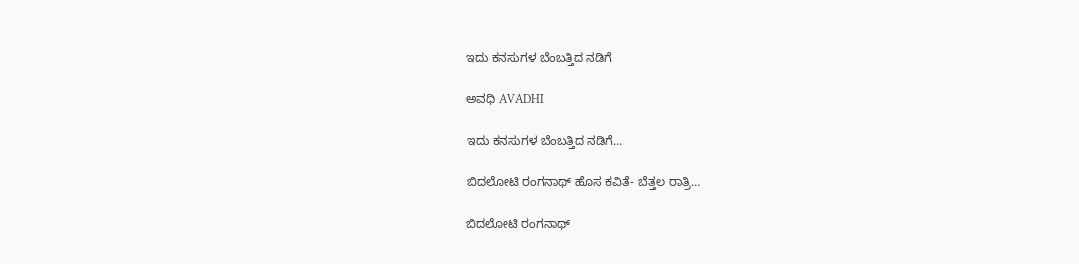ಇದು ಕನಸುಗಳ ಬೆಂಬತ್ತಿದ ನಡಿಗೆ‍

ಅವಧಿ AVADHI

ಇದು ಕನಸುಗಳ ಬೆಂಬತ್ತಿದ ನಡಿಗೆ...

ಬಿದಲೋಟಿ ರಂಗನಾಥ್ ಹೊಸ ಕವಿತೆ- ಬೆತ್ತಲ ರಾತ್ರಿ…

ಬಿದಲೋಟಿ ರಂಗನಾಥ್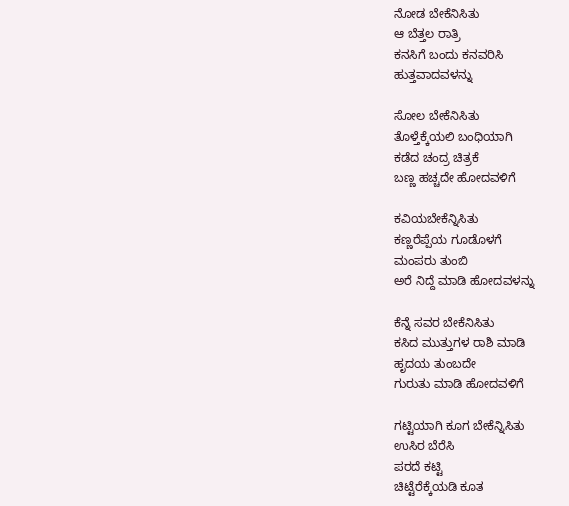ನೋಡ ಬೇಕೆನಿಸಿತು
ಆ ಬೆತ್ತಲ ರಾತ್ರಿ
ಕನಸಿಗೆ ಬಂದು ಕನವರಿಸಿ
ಹುತ್ತವಾದವಳನ್ನು

ಸೋಲ ಬೇಕೆನಿಸಿತು
ತೊಳ್ತೆಕ್ಕೆಯಲಿ ಬಂಧಿಯಾಗಿ
ಕಡೆದ ಚಂದ್ರ ಚಿತ್ರಕೆ
ಬಣ್ಣ ಹಚ್ಚದೇ ಹೋದವಳಿಗೆ

ಕವಿಯಬೇಕೆನ್ನಿಸಿತು
ಕಣ್ಣರೆಪ್ಪೆಯ ಗೂಡೊಳಗೆ
ಮಂಪರು ತುಂಬಿ
ಅರೆ ನಿದ್ದೆ ಮಾಡಿ ಹೋದವಳನ್ನು

ಕೆನ್ನೆ ಸವರ ಬೇಕೆನಿಸಿತು
ಕಸಿದ ಮುತ್ತುಗಳ ರಾಶಿ ಮಾಡಿ
ಹೃದಯ ತುಂಬದೇ
ಗುರುತು ಮಾಡಿ ಹೋದವಳಿಗೆ

ಗಟ್ಟಿಯಾಗಿ ಕೂಗ ಬೇಕೆನ್ನಿಸಿತು
ಉಸಿರ ಬೆರೆಸಿ
ಪರದೆ ಕಟ್ಟಿ
ಚಿಟ್ಟೆರೆಕ್ಕೆಯಡಿ ಕೂತ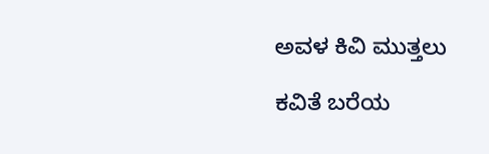ಅವಳ ಕಿವಿ ಮುತ್ತಲು

ಕವಿತೆ ಬರೆಯ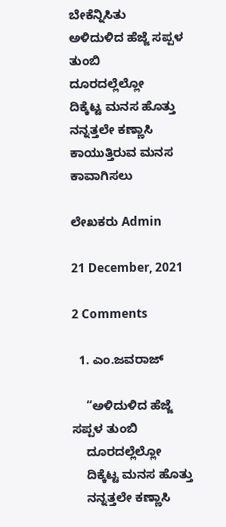ಬೇಕೆನ್ನಿಸಿತು
ಅಳಿದುಳಿದ ಹೆಜ್ಜೆ ಸಪ್ಪಳ ತುಂಬಿ
ದೂರದಲ್ಲೆಲ್ಲೋ
ದಿಕ್ಕೆಟ್ಟ ಮನಸ ಹೊತ್ತು
ನನ್ನತ್ತಲೇ ಕಣ್ಣಾಸಿ
ಕಾಯುತ್ತಿರುವ ಮನಸ ಕಾವಾಗಿಸಲು

ಲೇಖಕರು Admin

21 December, 2021

2 Comments

  1. ಎಂ.ಜವರಾಜ್

    “ಅಳಿದುಳಿದ ಹೆಜ್ಜೆ ಸಪ್ಪಳ ತುಂಬಿ
    ದೂರದಲ್ಲೆಲ್ಲೋ
    ದಿಕ್ಕೆಟ್ಟ ಮನಸ ಹೊತ್ತು
    ನನ್ನತ್ತಲೇ ಕಣ್ಣಾಸಿ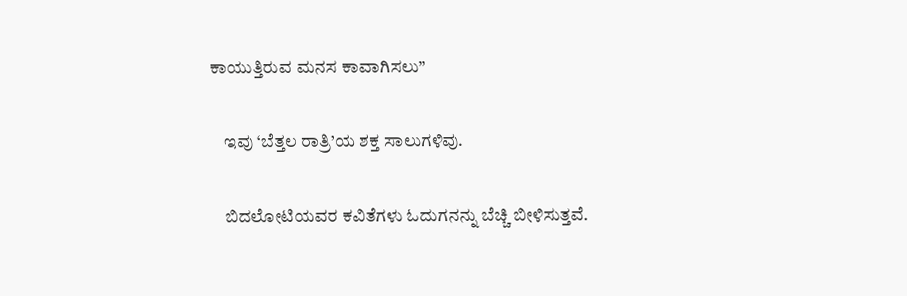ಕಾಯುತ್ತಿರುವ ಮನಸ ಕಾವಾಗಿಸಲು”

    ಇವು ‘ಬೆತ್ತಲ ರಾತ್ರಿ’ಯ ಶಕ್ತ ಸಾಲುಗಳಿವು.

    ಬಿದಲೋಟಿಯವರ ಕವಿತೆಗಳು ಓದುಗನನ್ನು ಬೆಚ್ಚಿ ಬೀಳಿಸುತ್ತವೆ.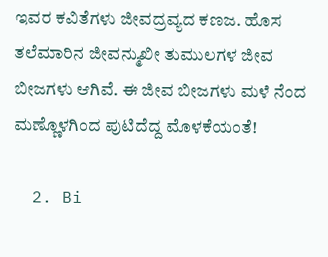ಇವರ ಕವಿತೆಗಳು ಜೀವದ್ರವ್ಯದ ಕಣಜ. ಹೊಸ ತಲೆಮಾರಿನ ಜೀವನ್ಮುಖೀ ತುಮುಲಗಳ ಜೀವ ಬೀಜಗಳು ಆಗಿವೆ. ಈ ಜೀವ ಬೀಜಗಳು ಮಳೆ ನೆಂದ ಮಣ್ಣೊಳಗಿಂದ ಪುಟಿದೆದ್ದ ಮೊಳಕೆಯಂತೆ!

  2. Bi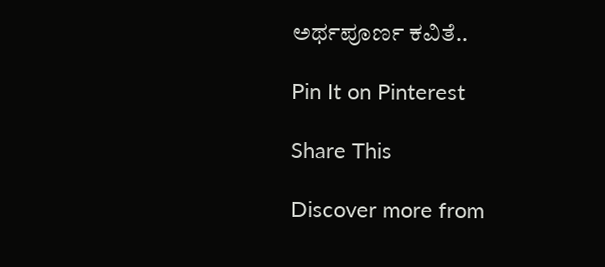ಅರ್ಥಪೂರ್ಣ ಕವಿತೆ..

Pin It on Pinterest

Share This

Discover more from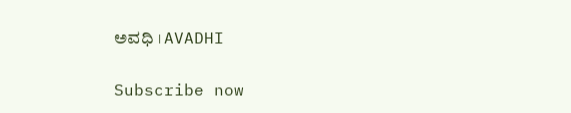ಅವಧಿ । AVADHI

Subscribe now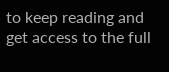to keep reading and get access to the full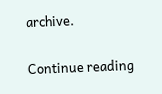archive.

Continue reading